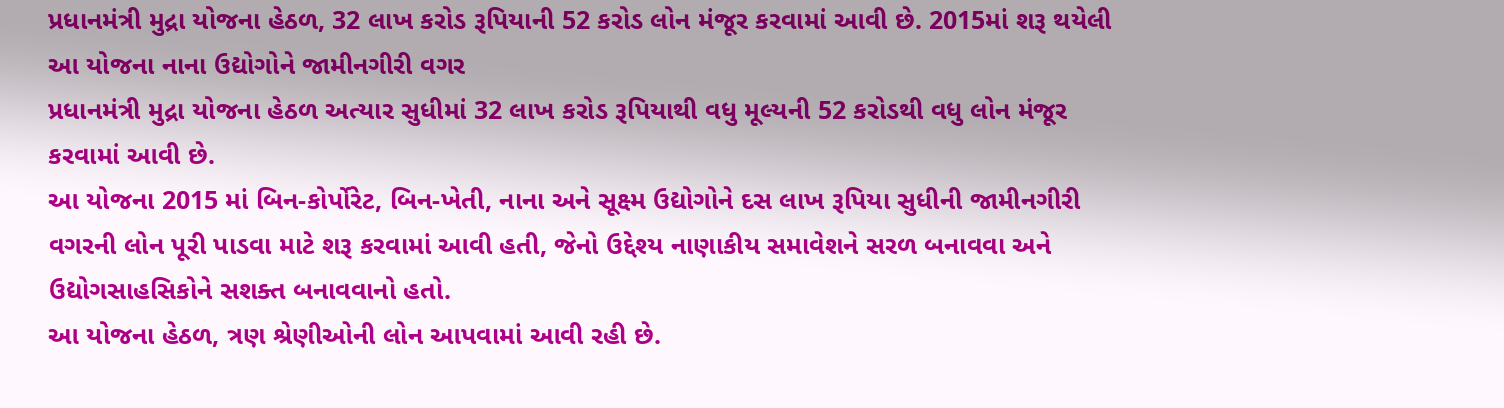પ્રધાનમંત્રી મુદ્રા યોજના હેઠળ, 32 લાખ કરોડ રૂપિયાની 52 કરોડ લોન મંજૂર કરવામાં આવી છે. 2015માં શરૂ થયેલી આ યોજના નાના ઉદ્યોગોને જામીનગીરી વગર
પ્રધાનમંત્રી મુદ્રા યોજના હેઠળ અત્યાર સુધીમાં 32 લાખ કરોડ રૂપિયાથી વધુ મૂલ્યની 52 કરોડથી વધુ લોન મંજૂર કરવામાં આવી છે.
આ યોજના 2015 માં બિન-કોર્પોરેટ, બિન-ખેતી, નાના અને સૂક્ષ્મ ઉદ્યોગોને દસ લાખ રૂપિયા સુધીની જામીનગીરી વગરની લોન પૂરી પાડવા માટે શરૂ કરવામાં આવી હતી, જેનો ઉદ્દેશ્ય નાણાકીય સમાવેશને સરળ બનાવવા અને ઉદ્યોગસાહસિકોને સશક્ત બનાવવાનો હતો.
આ યોજના હેઠળ, ત્રણ શ્રેણીઓની લોન આપવામાં આવી રહી છે.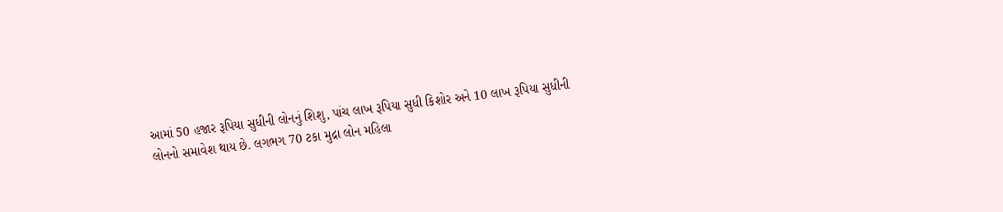આમાં 50 હજાર રૂપિયા સુધીની લોનનું શિશુ, પાંચ લાખ રૂપિયા સુધી કિશોર અને 10 લાખ રૂપિયા સુધીની લોનનો સમાવેશ થાય છે. લગભગ 70 ટકા મુદ્રા લોન મહિલા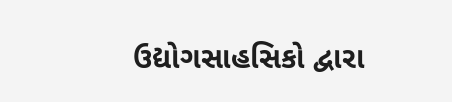ઉદ્યોગસાહસિકો દ્વારા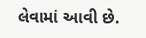લેવામાં આવી છે.